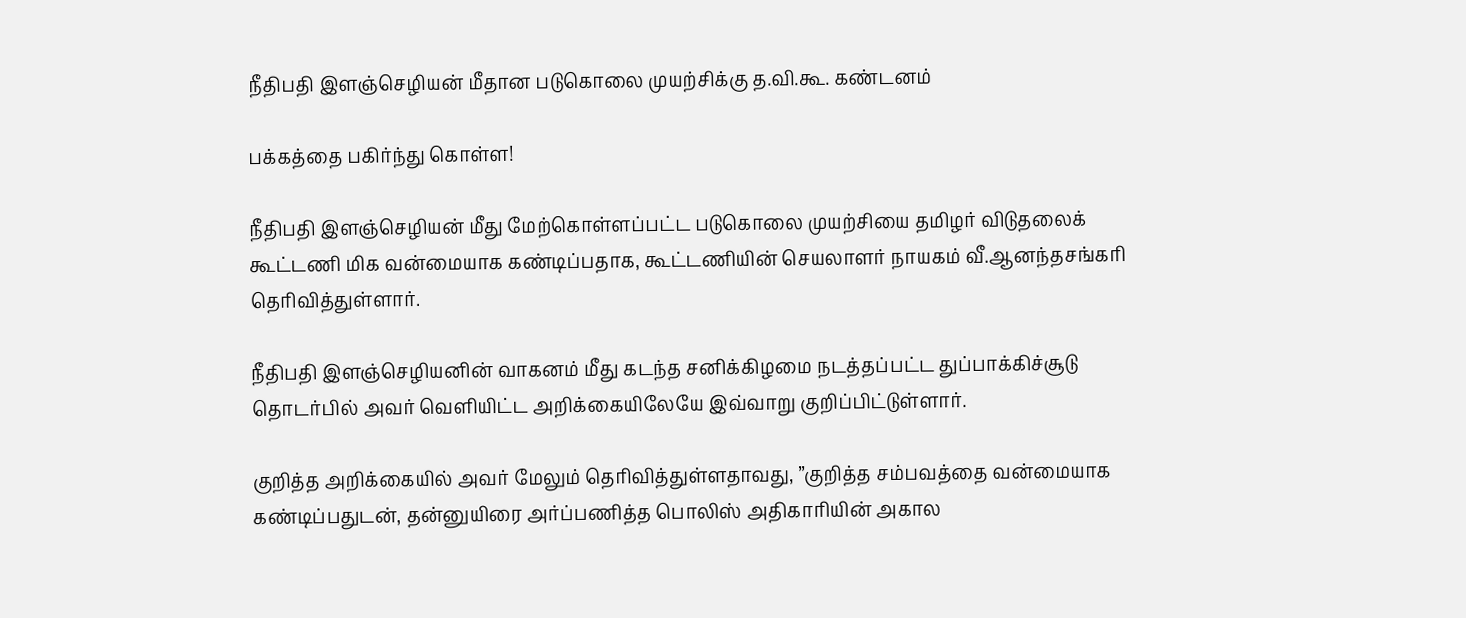நீதிபதி இளஞ்செழியன் மீதான படுகொலை முயற்சிக்கு த.வி.கூ. கண்டனம்

பக்கத்தை பகிர்ந்து கொள்ள!

நீதிபதி இளஞ்செழியன் மீது மேற்கொள்ளப்பட்ட படுகொலை முயற்சியை தமிழர் விடுதலைக் கூட்டணி மிக வன்மையாக கண்டிப்பதாக, கூட்டணியின் செயலாளர் நாயகம் வீ.ஆனந்தசங்கரி தெரிவித்துள்ளார்.

நீதிபதி இளஞ்செழியனின் வாகனம் மீது கடந்த சனிக்கிழமை நடத்தப்பட்ட துப்பாக்கிச்சூடு தொடர்பில் அவர் வெளியிட்ட அறிக்கையிலேயே இவ்வாறு குறிப்பிட்டுள்ளார்.

குறித்த அறிக்கையில் அவர் மேலும் தெரிவித்துள்ளதாவது, ”குறித்த சம்பவத்தை வன்மையாக கண்டிப்பதுடன், தன்னுயிரை அர்ப்பணித்த பொலிஸ் அதிகாரியின் அகால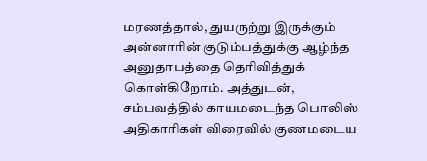மரணத்தால், துயருற்று இருக்கும் அன்னாரின் குடும்பத்துக்கு ஆழ்ந்த அனுதாபத்தை தெரிவித்துக் கொள்கிறோம். அத்துடன், சம்பவத்தில் காயமடைந்த பொலிஸ் அதிகாரிகள் விரைவில் குணமடைய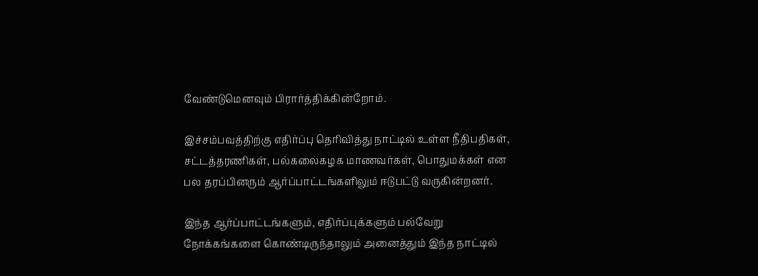வேண்டுமெனவும் பிரார்த்திக்கின்றோம்.

இச்சம்பவத்திற்கு எதிர்ப்பு தெரிவித்து நாட்டில் உள்ள நீதிபதிகள், சட்டத்தரணிகள், பல்கலைகழக மாணவர்கள், பொதுமக்கள் என பல தரப்பினரும் ஆர்ப்பாட்டங்களிலும் ஈடுபட்டு வருகின்றனர்.

இந்த ஆர்ப்பாட்டங்களும், எதிர்ப்புக்களும் பல்வேறு நோக்கங்களை கொண்டிருந்தாலும் அனைத்தும் இந்த நாட்டில்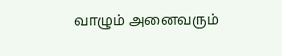வாழும் அனைவரும்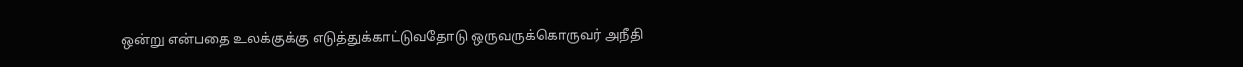ஒன்று என்பதை உலக்குக்கு எடுத்துக்காட்டுவதோடு ஒருவருக்கொருவர் அநீதி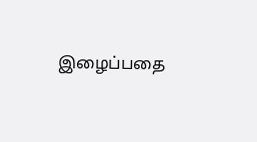இழைப்பதை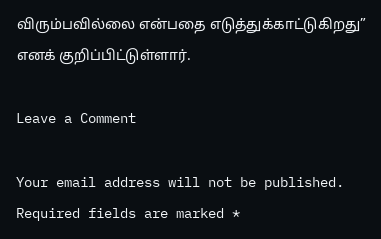விரும்பவில்லை என்பதை எடுத்துக்காட்டுகிறது” எனக் குறிப்பிட்டுள்ளார்.

Leave a Comment

Your email address will not be published. Required fields are marked *